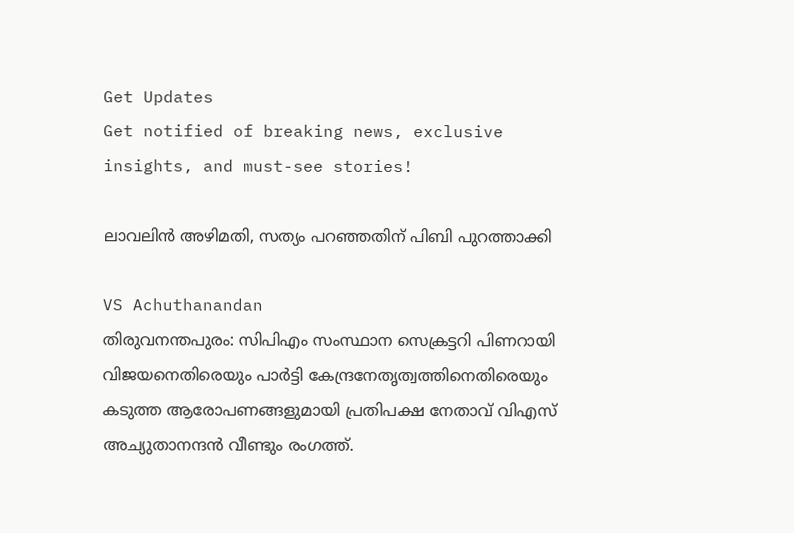Get Updates
Get notified of breaking news, exclusive insights, and must-see stories!

ലാവലിന്‍ അഴിമതി, സത്യം പറഞ്ഞതിന് പിബി പുറത്താക്കി

VS Achuthanandan
തിരുവനന്തപുരം: സിപിഎം സംസ്ഥാന സെക്രട്ടറി പിണറായി വിജയനെതിരെയും പാര്‍ട്ടി കേന്ദ്രനേതൃത്വത്തിനെതിരെയും കടുത്ത ആരോപണങ്ങളുമായി പ്രതിപക്ഷ നേതാവ് വിഎസ് അച്യുതാനന്ദന്‍ വീണ്ടും രംഗത്ത്.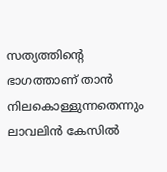സത്യത്തിന്റെ ഭാഗത്താണ് താന്‍ നിലകൊള്ളുന്നതെന്നും ലാവലിന്‍ കേസില്‍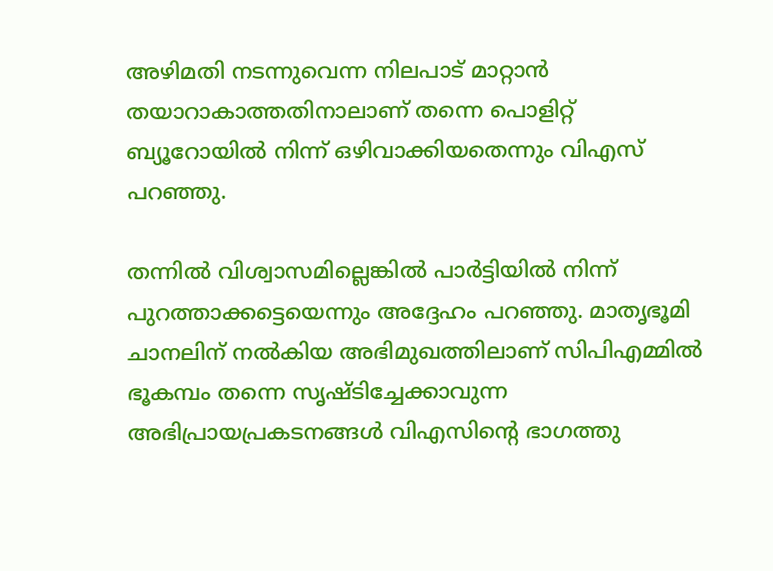അഴിമതി നടന്നുവെന്ന നിലപാട് മാറ്റാന്‍ തയാറാകാത്തതിനാലാണ് തന്നെ പൊളിറ്റ് ബ്യൂറോയില്‍ നിന്ന് ഒഴിവാക്കിയതെന്നും വിഎസ് പറഞ്ഞു.

തന്നില്‍ വിശ്വാസമില്ലെങ്കില്‍ പാര്‍ട്ടിയില്‍ നിന്ന് പുറത്താക്കട്ടെയെന്നും അദ്ദേഹം പറഞ്ഞു. മാതൃഭൂമി ചാനലിന് നല്‍കിയ അഭിമുഖത്തിലാണ് സിപിഎമ്മില്‍ ഭൂകമ്പം തന്നെ സൃഷ്ടിച്ചേക്കാവുന്ന അഭിപ്രായപ്രകടനങ്ങള്‍ വിഎസിന്റെ ഭാഗത്തു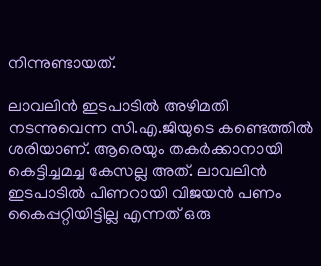നിന്നുണ്ടായത്.

ലാവലിന്‍ ഇടപാടില്‍ അഴിമതി നടന്നുവെന്ന സി.എ.ജിയുടെ കണ്ടെത്തില്‍ ശരിയാണ്. ആരെയും തകര്‍ക്കാനായി കെട്ടിച്ചമച്ച കേസല്ല അത്. ലാവലിന്‍ ഇടപാടില്‍ പിണറായി വിജയന്‍ പണം കൈപ്പറ്റിയിട്ടില്ല എന്നത് ഒരു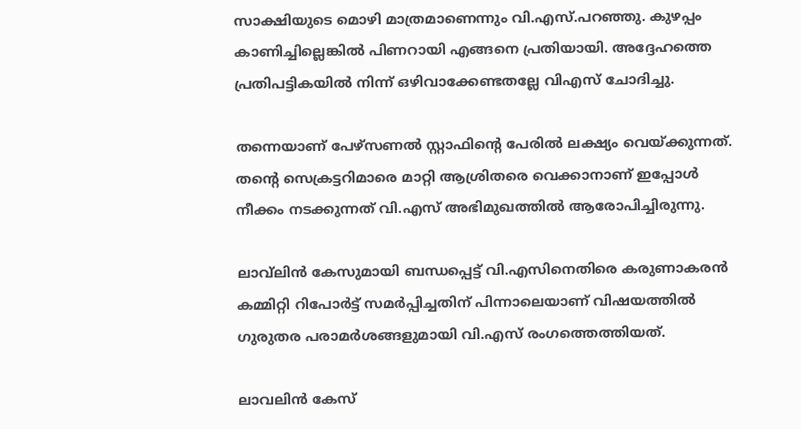സാക്ഷിയുടെ മൊഴി മാത്രമാണെന്നും വി.എസ്.പറഞ്ഞു. കുഴപ്പം കാണിച്ചില്ലെങ്കില്‍ പിണറായി എങ്ങനെ പ്രതിയായി. അദ്ദേഹത്തെ പ്രതിപട്ടികയില്‍ നിന്ന് ഒഴിവാക്കേണ്ടതല്ലേ വിഎസ് ചോദിച്ചു.

തന്നെയാണ് പേഴ്‌സണല്‍ സ്റ്റാഫിന്റെ പേരില്‍ ലക്ഷ്യം വെയ്ക്കുന്നത്. തന്റെ സെക്രട്ടറിമാരെ മാറ്റി ആശ്രിതരെ വെക്കാനാണ് ഇപ്പോള്‍ നീക്കം നടക്കുന്നത് വി.എസ് അഭിമുഖത്തില്‍ ആരോപിച്ചിരുന്നു.

ലാവ്‌ലിന്‍ കേസുമായി ബന്ധപ്പെട്ട് വി.എസിനെതിരെ കരുണാകരന്‍ കമ്മിറ്റി റിപോര്‍ട്ട് സമര്‍പ്പിച്ചതിന് പിന്നാലെയാണ് വിഷയത്തില്‍ ഗുരുതര പരാമര്‍ശങ്ങളുമായി വി.എസ് രംഗത്തെത്തിയത്.

ലാവലിന്‍ കേസ്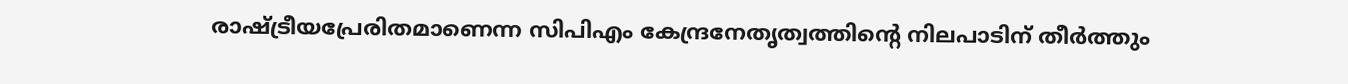രാഷ്ട്രീയപ്രേരിതമാണെന്ന സിപിഎം കേന്ദ്രനേതൃത്വത്തിന്റെ നിലപാടിന് തീര്‍ത്തും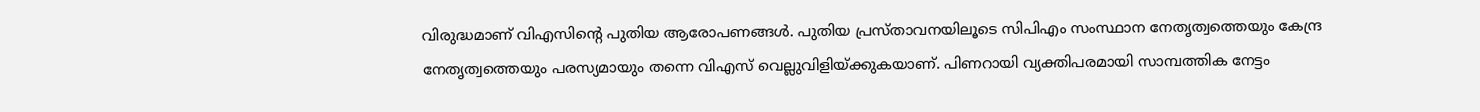വിരുദ്ധമാണ് വിഎസിന്റെ പുതിയ ആരോപണങ്ങള്‍. പുതിയ പ്രസ്താവനയിലൂടെ സിപിഎം സംസ്ഥാന നേതൃത്വത്തെയും കേന്ദ്ര നേതൃത്വത്തെയും പരസ്യമായും തന്നെ വിഎസ് വെല്ലുവിളിയ്ക്കുകയാണ്. പിണറായി വ്യക്തിപരമായി സാമ്പത്തിക നേട്ടം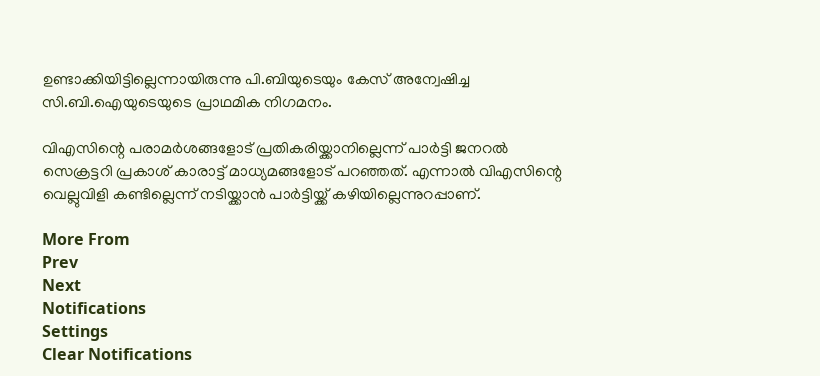ഉണ്ടാക്കിയിട്ടില്ലെന്നായിരുന്നു പി.ബിയുടെയും കേസ് അന്വേഷിച്ച സി.ബി.ഐയുടെയുടെ പ്രാഥമിക നിഗമനം.

വിഎസിന്റെ പരാമര്‍ശങ്ങളോട് പ്രതികരിയ്ക്കാനില്ലെന്ന് പാര്‍ട്ടി ജനറല്‍ സെക്രട്ടറി പ്രകാശ് കാരാട്ട് മാധ്യമങ്ങളോട് പറഞ്ഞത്. എന്നാല്‍ വിഎസിന്റെ വെല്ലുവിളി കണ്ടില്ലെന്ന് നടിയ്ക്കാന്‍ പാര്‍ട്ടിയ്ക്ക് കഴിയില്ലെന്നുറപ്പാണ്.

More From
Prev
Next
Notifications
Settings
Clear Notifications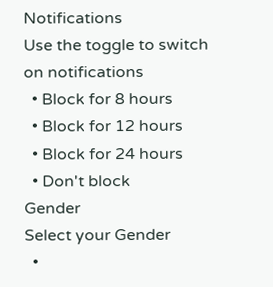Notifications
Use the toggle to switch on notifications
  • Block for 8 hours
  • Block for 12 hours
  • Block for 24 hours
  • Don't block
Gender
Select your Gender
  •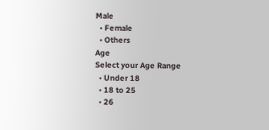Male
  • Female
  • Others
Age
Select your Age Range
  • Under 18
  • 18 to 25
  • 26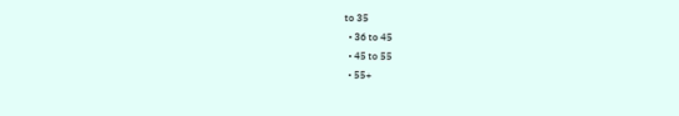to 35
  • 36 to 45
  • 45 to 55
  • 55+